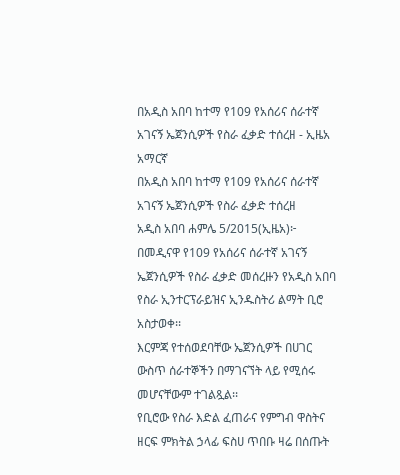በአዲስ አበባ ከተማ የ109 የአሰሪና ሰራተኛ አገናኝ ኤጀንሲዎች የስራ ፈቃድ ተሰረዘ - ኢዜአ አማርኛ
በአዲስ አበባ ከተማ የ109 የአሰሪና ሰራተኛ አገናኝ ኤጀንሲዎች የስራ ፈቃድ ተሰረዘ
አዲስ አበባ ሐምሌ 5/2015(ኢዜአ)፦ በመዲናዋ የ109 የአሰሪና ሰራተኛ አገናኝ ኤጀንሲዎች የስራ ፈቃድ መሰረዙን የአዲስ አበባ የስራ ኢንተርፕራይዝና ኢንዱስትሪ ልማት ቢሮ አስታወቀ፡፡
እርምጃ የተሰወደባቸው ኤጀንሲዎች በሀገር ውስጥ ሰራተኞችን በማገናኘት ላይ የሚሰሩ መሆናቸውም ተገልጿል፡፡
የቢሮው የስራ እድል ፈጠራና የምግብ ዋስትና ዘርፍ ምክትል ኃላፊ ፍስሀ ጥበቡ ዛሬ በሰጡት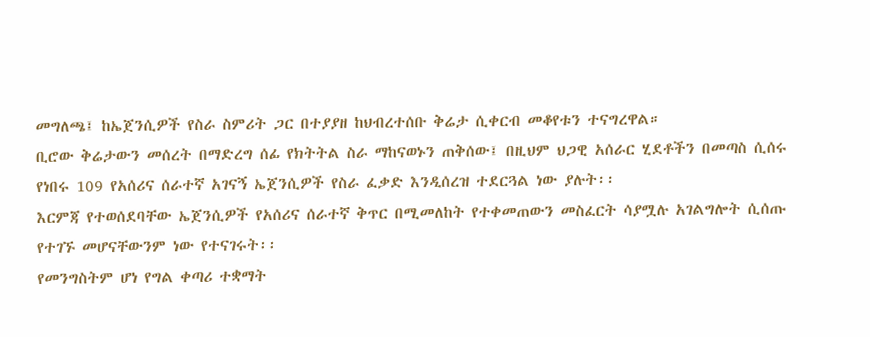መግለጫ፤ ከኤጀንሲዎች የስራ ስምሪት ጋር በተያያዘ ከህብረተሰቡ ቅሬታ ሲቀርብ መቆየቱን ተናግረዋል።
ቢሮው ቅሬታውን መሰረት በማድረግ ሰፊ የክትትል ስራ ማከናወኑን ጠቅሰው፤ በዚህም ህጋዊ አሰራር ሂደቶችን በመጣስ ሲሰሩ የነበሩ 109 የአሰሪና ሰራተኛ አገናኝ ኤጀንሲዎች የስራ ፈቃድ እንዲሰረዝ ተደርጓል ነው ያሉት፡፡
እርምጃ የተወሰደባቸው ኤጀንሲዎች የአሰሪና ሰራተኛ ቅጥር በሚመለከት የተቀመጠውን መስፈርት ሳያሟሉ አገልግሎት ሲሰጡ የተገኙ መሆናቸውንም ነው የተናገሩት፡፡
የመንግስትም ሆነ የግል ቀጣሪ ተቋማት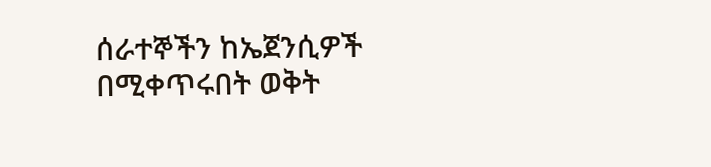ሰራተኞችን ከኤጀንሲዎች በሚቀጥሩበት ወቅት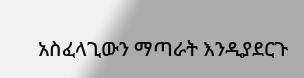አስፈላጊውን ማጣራት እንዲያደርጉ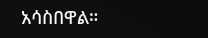አሳስበዋል።